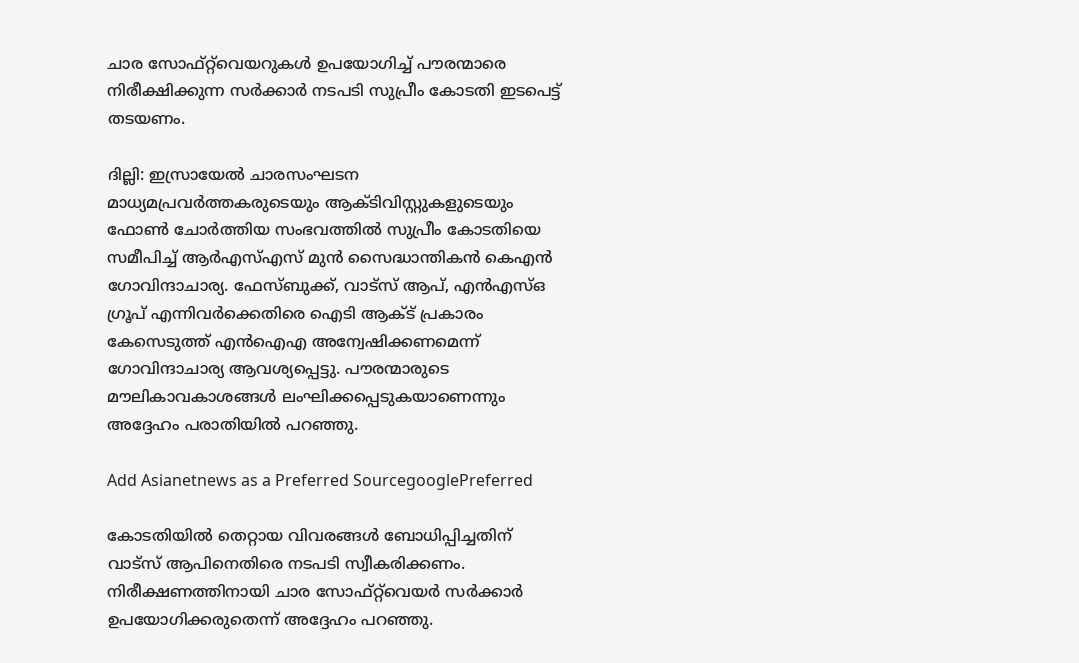ചാര സോഫ്റ്റ്‍വെയറുകള്‍ ഉപയോഗിച്ച് പൗരന്മാരെ നിരീക്ഷിക്കുന്ന സര്‍ക്കാര്‍ നടപടി സുപ്രീം കോടതി ഇടപെട്ട് തടയണം.

ദില്ലി: ഇസ്രായേല്‍ ചാരസംഘടന മാധ്യമപ്രവര്‍ത്തകരുടെയും ആക്ടിവിസ്റ്റുകളുടെയും ഫോണ്‍ ചോര്‍ത്തിയ സംഭവത്തില്‍ സുപ്രീം കോടതിയെ സമീപിച്ച് ആര്‍എസ്എസ് മുന്‍ സൈദ്ധാന്തികന്‍ കെഎന്‍ ഗോവിന്ദാചാര്യ. ഫേസ്ബുക്ക്, വാട്സ് ആപ്, എന്‍എസ്ഒ ഗ്രൂപ് എന്നിവര്‍ക്കെതിരെ ഐടി ആക്ട് പ്രകാരം കേസെടുത്ത് എന്‍ഐഎ അന്വേഷിക്കണമെന്ന് ഗോവിന്ദാചാര്യ ആവശ്യപ്പെട്ടു. പൗരന്മാരുടെ മൗലികാവകാശങ്ങള്‍ ലംഘിക്കപ്പെടുകയാണെന്നും അദ്ദേഹം പരാതിയില്‍ പറഞ്ഞു.

Add Asianetnews as a Preferred SourcegooglePreferred

കോടതിയില്‍ തെറ്റായ വിവരങ്ങള്‍ ബോധിപ്പിച്ചതിന് വാട്സ് ആപിനെതിരെ നടപടി സ്വീകരിക്കണം. നിരീക്ഷണത്തിനായി ചാര സോഫ്റ്റ്‍വെയര്‍ സര്‍ക്കാര്‍ ഉപയോഗിക്കരുതെന്ന് അദ്ദേഹം പറഞ്ഞു.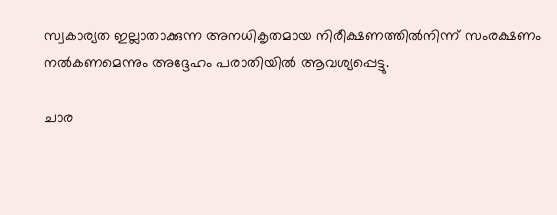സ്വകാര്യത ഇല്ലാതാക്കുന്ന അനധികൃതമായ നിരീക്ഷണത്തില്‍നിന്ന് സംരക്ഷണം നല്‍കണമെന്നും അദ്ദേഹം പരാതിയില്‍ ആവശ്യപ്പെട്ടു.

ചാര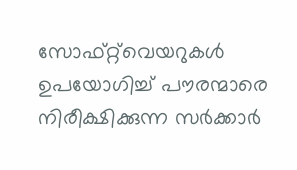സോഫ്റ്റ്‍വെയറുകള്‍ ഉപയോഗിച്ച് പൗരന്മാരെ നിരീക്ഷിക്കുന്ന സര്‍ക്കാര്‍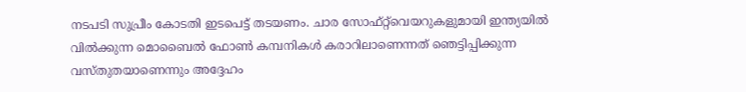നടപടി സുപ്രീം കോടതി ഇടപെട്ട് തടയണം. ചാര സോഫ്റ്റ്‍വെയറുകളുമായി ഇന്ത്യയില്‍ വില്‍ക്കുന്ന മൊബൈല്‍ ഫോണ്‍ കമ്പനികള്‍ കരാറിലാണെന്നത് ഞെട്ടിപ്പിക്കുന്ന വസ്തുതയാണെന്നും അദ്ദേഹം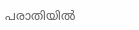പരാതിയില്‍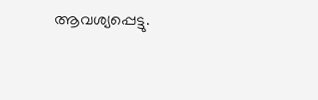ആവശ്യപ്പെട്ടു.